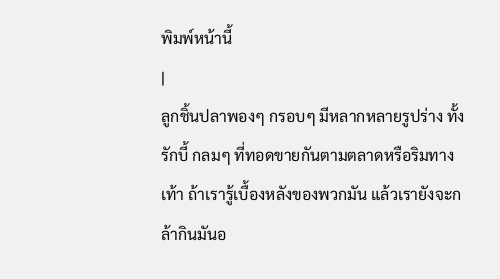พิมพ์หน้านี้
|
ลูกชิ้นปลาพองๆ กรอบๆ มีหลากหลายรูปร่าง ทั้งรักบี้ กลมๆ ที่ทอดขายกันตามตลาดหรือริมทางเท้า ถ้าเรารู้เบื้องหลังของพวกมัน แล้วเรายังจะกล้ากินมันอ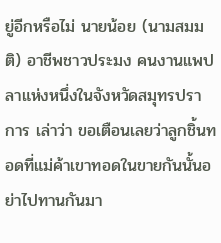ยู่อีกหรือไม่ นายน้อย (นามสมมติ) อาชีพชาวประมง คนงานแพปลาแห่งหนึ่งในจังหวัดสมุทรปราการ เล่าว่า ขอเตือนเลยว่าลูกชิ้นทอดที่แม่ค้าเขาทอดในขายกันนั้นอย่าไปทานกันมา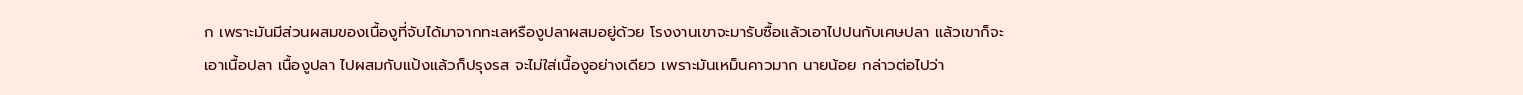ก เพราะมันมีส่วนผสมของเนื้องูที่จับได้มาจากทะเลหรืองูปลาผสมอยู่ด้วย โรงงานเขาจะมารับซื้อแล้วเอาไปปนกับเศษปลา แล้วเขาก็จะเอาเนื้อปลา เนื้องูปลา ไปผสมกับแป้งแล้วก็ปรุงรส จะไม่ใส่เนื้องูอย่างเดียว เพราะมันเหม็นคาวมาก นายน้อย กล่าวต่อไปว่า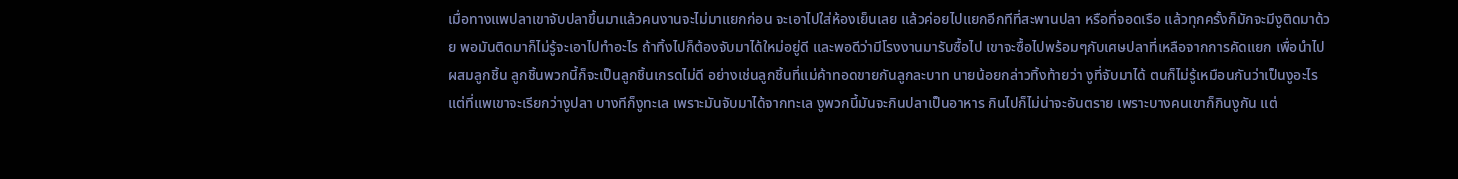เมื่อทางแพปลาเขาจับปลาขึ้นมาแล้วคนงานจะไม่มาแยกก่อน จะเอาไปใส่ห้องเย็นเลย แล้วค่อยไปแยกอีกทีที่สะพานปลา หรือที่จอดเรือ แล้วทุกครั้งก็มักจะมีงูติดมาด้วย พอมันติดมาก็ไม่รู้จะเอาไปทำอะไร ถ้าทิ้งไปก็ต้องจับมาได้ใหม่อยู่ดี และพอดีว่ามีโรงงานมารับซื้อไป เขาจะซื้อไปพร้อมๆกับเศษปลาที่เหลือจากการคัดแยก เพื่อนำไปผสมลูกชิ้น ลูกชิ้นพวกนี้ก็จะเป็นลูกชิ้นเกรดไม่ดี อย่างเช่นลูกชิ้นที่แม่ค้าทอดขายกันลูกละบาท นายน้อยกล่าวทิ้งท้ายว่า งูที่จับมาได้ ตนก็ไม่รู้เหมือนกันว่าเป็นงูอะไร แต่ที่แพเขาจะเรียกว่างูปลา บางทีก็งูทะเล เพราะมันจับมาได้จากทะเล งูพวกนี้มันจะกินปลาเป็นอาหาร กินไปก็ไม่น่าจะอันตราย เพราะบางคนเขาก็กินงูกัน แต่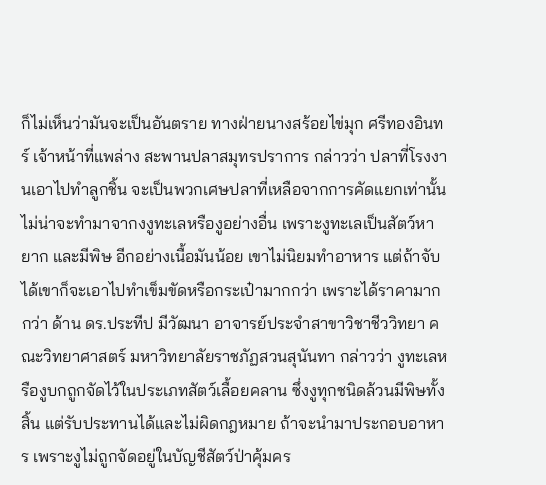ก็ไม่เห็นว่ามันจะเป็นอันตราย ทางฝ่ายนางสร้อยไข่มุก ศรีทองอินทร์ เจ้าหน้าที่แพล่าง สะพานปลาสมุทรปราการ กล่าวว่า ปลาที่โรงงานเอาไปทำลูกชิ้น จะเป็นพวกเศษปลาที่เหลือจากการคัดแยกเท่านั้น ไม่น่าจะทำมาจากงงูทะเลหรืองูอย่างอื่น เพราะงูทะเลเป็นสัตว์หายาก และมีพิษ อีกอย่างเนื้อมันน้อย เขาไม่นิยมทำอาหาร แต่ถ้าจับได้เขาก็จะเอาไปทำเข็มขัดหรือกระเป๋ามากกว่า เพราะได้ราคามากกว่า ด้าน ดร.ประทีป มีวัฒนา อาจารย์ประจำสาขาวิชาชีววิทยา คณะวิทยาศาสตร์ มหาวิทยาลัยราชภัฏสวนสุนันทา กล่าวว่า งูทะเลหรืองูบกถูกจัดไว้ในประเภทสัตว์เลื้อยคลาน ซึ่งงูทุกชนิดล้วนมีพิษทั้งสิ้น แต่รับประทานได้และไม่ผิดกฎหมาย ถ้าจะนำมาประกอบอาหาร เพราะงูไม่ถูกจัดอยู่ในบัญชีสัตว์ป่าคุ้มคร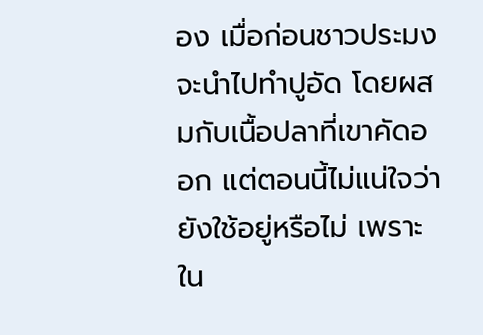อง เมื่อก่อนชาวประมงจะนำไปทำปูอัด โดยผสมกับเนื้อปลาที่เขาคัดออก แต่ตอนนี้ไม่แน่ใจว่ายังใช้อยู่หรือไม่ เพราะใน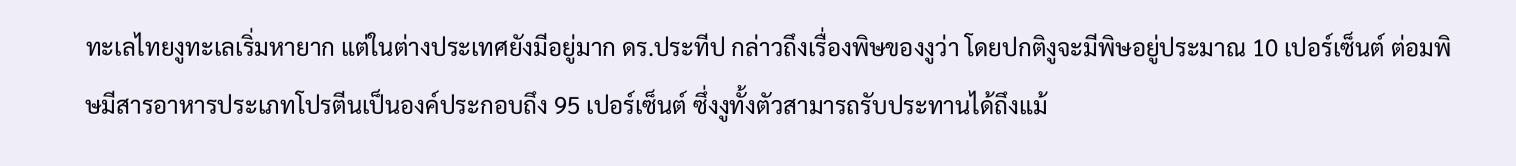ทะเลไทยงูทะเลเริ่มหายาก แต่ในต่างประเทศยังมีอยู่มาก ดร.ประทีป กล่าวถึงเรื่องพิษของงูว่า โดยปกติงูจะมีพิษอยู่ประมาณ 10 เปอร์เซ็นต์ ต่อมพิษมีสารอาหารประเภทโปรตีนเป็นองค์ประกอบถึง 95 เปอร์เซ็นต์ ซึ่งงูทั้งตัวสามารถรับประทานได้ถึงแม้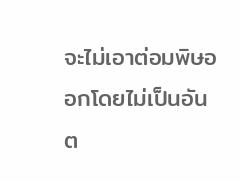จะไม่เอาต่อมพิษออกโดยไม่เป็นอันต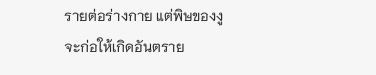รายต่อร่างกาย แต่พิษของงูจะก่อให้เกิดอันตราย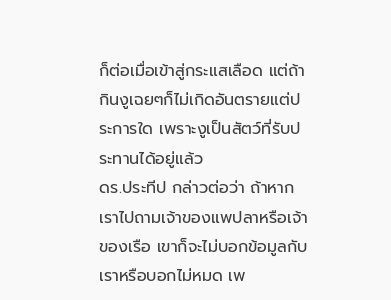ก็ต่อเมื่อเข้าสู่กระแสเลือด แต่ถ้ากินงูเฉยๆก็ไม่เกิดอันตรายแต่ประการใด เพราะงูเป็นสัตว์ที่รับประทานได้อยู่แล้ว
ดร.ประทีป กล่าวต่อว่า ถ้าหากเราไปถามเจ้าของแพปลาหรือเจ้าของเรือ เขาก็จะไม่บอกข้อมูลกับเราหรือบอกไม่หมด เพ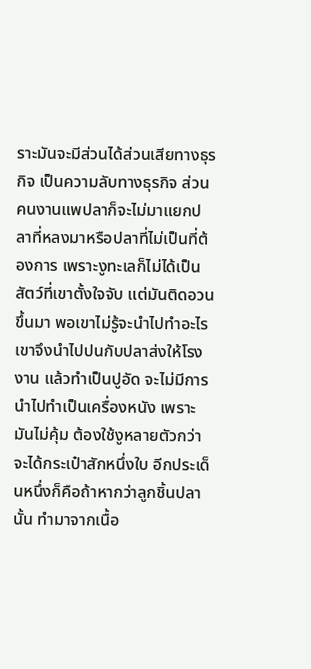ราะมันจะมีส่วนได้ส่วนเสียทางธุรกิจ เป็นความลับทางธุรกิจ ส่วนคนงานแพปลาก็จะไม่มาแยกปลาที่หลงมาหรือปลาที่ไม่เป็นที่ต้องการ เพราะงูทะเลก็ไม่ได้เป็นสัตว์ที่เขาตั้งใจจับ แต่มันติดอวนขึ้นมา พอเขาไม่รู้จะนำไปทำอะไรเขาจึงนำไปปนกับปลาส่งให้โรงงาน แล้วทำเป็นปูอัด จะไม่มีการนำไปทำเป็นเครื่องหนัง เพราะมันไม่คุ้ม ต้องใช้งูหลายตัวกว่าจะได้กระเป๋าสักหนึ่งใบ อีกประเด็นหนึ่งก็คือถ้าหากว่าลูกชิ้นปลานั้น ทำมาจากเนื้อ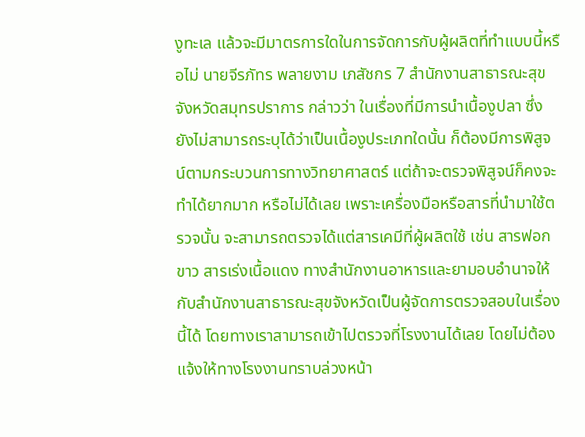งูทะเล แล้วจะมีมาตรการใดในการจัดการกับผู้ผลิตที่ทำแบบนี้หรือไม่ นายจีรภัทร พลายงาม เภสัชกร 7 สำนักงานสาธารณะสุข จังหวัดสมุทรปราการ กล่าวว่า ในเรื่องที่มีการนำเนื้องูปลา ซึ่งยังไม่สามารถระบุได้ว่าเป็นเนื้องูประเภทใดนั้น ก็ต้องมีการพิสูจน์ตามกระบวนการทางวิทยาศาสตร์ แต่ถ้าจะตรวจพิสูจน์ก็คงจะทำได้ยากมาก หรือไม่ได้เลย เพราะเครื่องมือหรือสารที่นำมาใช้ตรวจนั้น จะสามารถตรวจได้แต่สารเคมีที่ผู้ผลิตใช้ เช่น สารฟอกขาว สารเร่งเนื้อแดง ทางสำนักงานอาหารและยามอบอำนาจให้กับสำนักงานสาธารณะสุขจังหวัดเป็นผู้จัดการตรวจสอบในเรื่องนี้ได้ โดยทางเราสามารถเข้าไปตรวจที่โรงงานได้เลย โดยไม่ต้องแจ้งให้ทางโรงงานทราบล่วงหน้า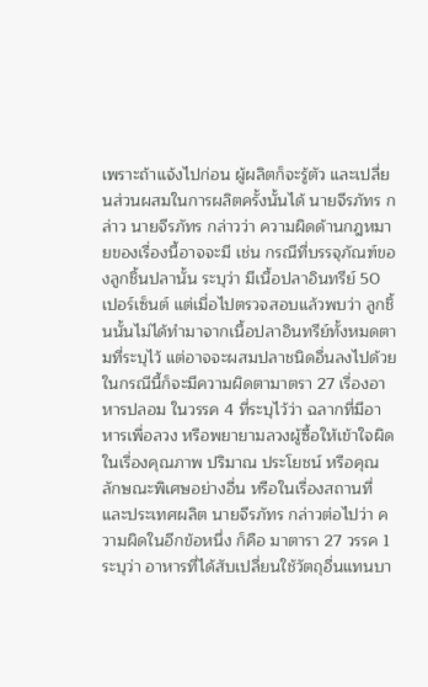เพราะถ้าแจ้งไปก่อน ผู้ผลิตก็จะรู้ตัว และเปลี่ยนส่วนผสมในการผลิตครั้งนั้นได้ นายจีรภัทร กล่าว นายจีรภัทร กล่าวว่า ความผิดด้านกฎหมายของเรื่องนี้อาจจะมี เช่น กรณีที่บรรจุภัณฑ์ของลูกชิ้นปลานั้น ระบุว่า มีเนื้อปลาอินทรีย์ 50 เปอร์เซ็นต์ แต่เมื่อไปตรวจสอบแล้วพบว่า ลูกชิ้นนั้นไม่ได้ทำมาจากเนื้อปลาอินทรีย์ทั้งหมดตามที่ระบุไว้ แต่อาจจะผสมปลาชนิดอื่นลงไปด้วย ในกรณีนี้ก็จะมีความผิดตามาตรา 27 เรื่องอาหารปลอม ในวรรค 4 ที่ระบุไว้ว่า ฉลากที่มีอาหารเพื่อลวง หรือพยายามลวงผู้ซื้อให้เข้าใจผิดในเรื่องคุณภาพ ปริมาณ ประโยชน์ หรือคุณลักษณะพิเศษอย่างอื่น หรือในเรื่องสถานที่และประเทศผลิต นายจีรภัทร กล่าวต่อไปว่า ความผิดในอีกข้อหนึ่ง ก็คือ มาตารา 27 วรรค 1 ระบุว่า อาหารที่ได้สับเปลี่ยนใช้วัตถุอื่นแทนบา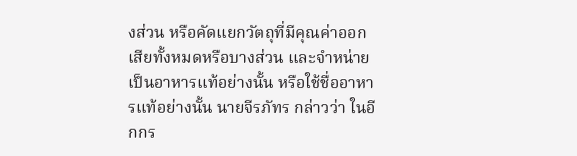งส่วน หรือคัดแยกวัตถุที่มีคุณค่าออกเสียทั้งหมดหรือบางส่วน และจำหน่ายเป็นอาหารแท้อย่างนั้น หรือใช้ชื่ออาหารแท้อย่างนั้น นายจีรภัทร กล่าวว่า ในอีกกร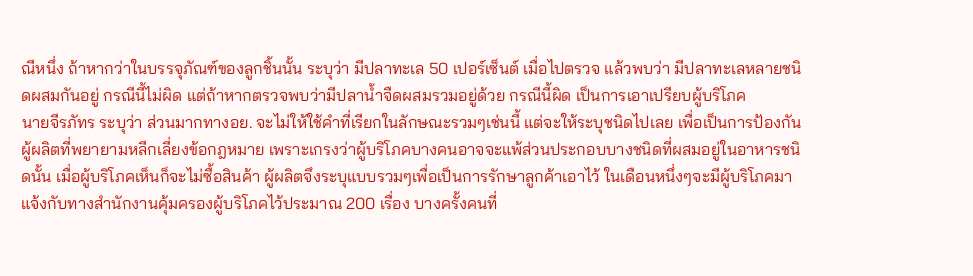ณีหนึ่ง ถ้าหากว่าในบรรจุภัณฑ์ของลูกชิ้นนั้น ระบุว่า มีปลาทะเล 50 เปอร์เซ็นต์ เมื่อไปตรวจ แล้วพบว่า มีปลาทะเลหลายชนิดผสมกันอยู่ กรณีนี้ไม่ผิด แต่ถ้าหากตรวจพบว่ามีปลาน้ำจืดผสมรวมอยู่ด้วย กรณีนี้ผิด เป็นการเอาเปรียบผู้บริโภค
นายจีรภัทร ระบุว่า ส่วนมากทางอย. จะไม่ให้ใช้คำที่เรียกในลักษณะรวมๆเช่นนี้ แต่จะให้ระบุชนิดไปเลย เพื่อเป็นการป้องกันผู้ผลิตที่พยายามหลีกเลี่ยงข้อกฎหมาย เพราะเกรงว่าผู้บริโภคบางคนอาจจะแพ้ส่วนประกอบบางชนิดที่ผสมอยู่ในอาหารชนิดนั้น เมื่อผู้บริโภคเห็นก็จะไม่ซื้อสินค้า ผู้ผลิตจึงระบุแบบรวมๆเพื่อเป็นการรักษาลูกค้าเอาไว้ ในเดือนหนึ่งๆจะมีผู้บริโภคมาแจ้งกับทางสำนักงานคุ้มครองผู้บริโภคไว้ประมาณ 200 เรื่อง บางครั้งคนที่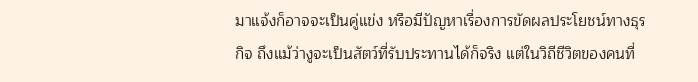มาแจ้งก็อาจจะเป็นคู่แข่ง หรือมีปัญหาเรื่องการขัดผลประโยชน์ทางธุรกิจ ถึงแม้ว่างูจะเป็นสัตว์ที่รับประทานได้ก็จริง แต่ในวิถีชีวิตของคนที่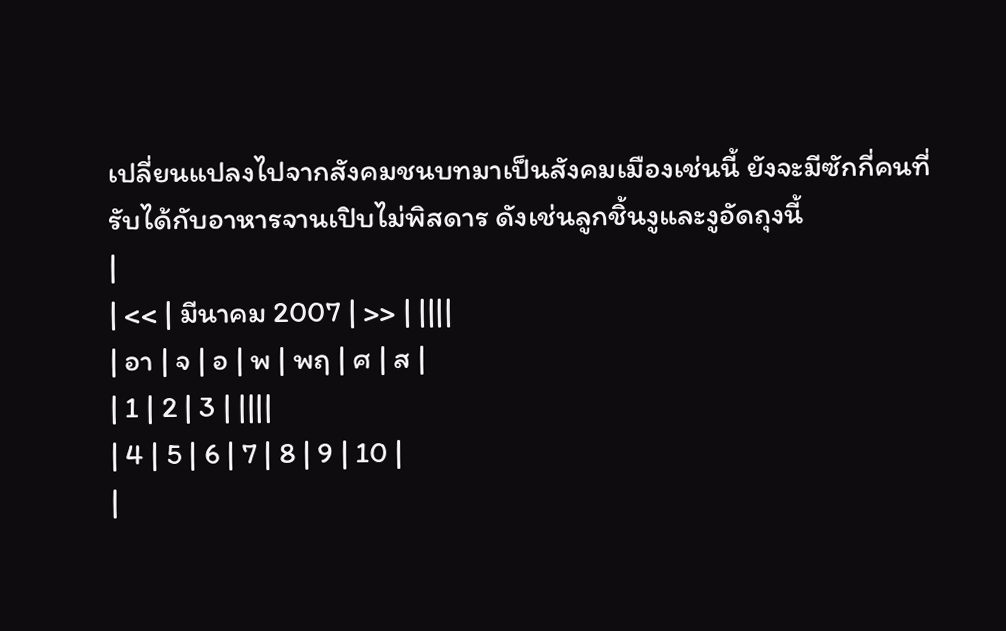เปลี่ยนแปลงไปจากสังคมชนบทมาเป็นสังคมเมืองเช่นนี้ ยังจะมีซักกี่คนที่รับได้กับอาหารจานเปิบไม่พิสดาร ดังเช่นลูกชิ้นงูและงูอัดถุงนี้
|
| << | มีนาคม 2007 | >> | ||||
| อา | จ | อ | พ | พฤ | ศ | ส |
| 1 | 2 | 3 | ||||
| 4 | 5 | 6 | 7 | 8 | 9 | 10 |
|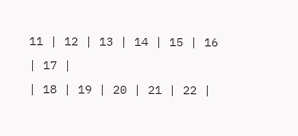11 | 12 | 13 | 14 | 15 | 16 | 17 |
| 18 | 19 | 20 | 21 | 22 |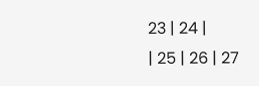23 | 24 |
| 25 | 26 | 27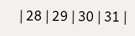| 28 | 29 | 30 | 31 |